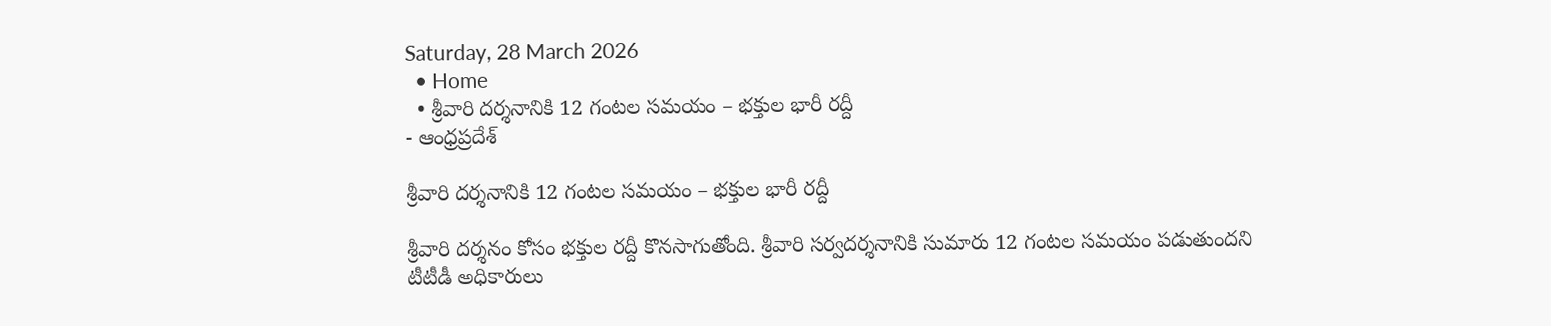Saturday, 28 March 2026
  • Home
  • శ్రీవారి దర్శనానికి 12 గంటల సమయం – భక్తుల భారీ రద్దీ
- ఆంధ్రప్రదేశ్

శ్రీవారి దర్శనానికి 12 గంటల సమయం – భక్తుల భారీ రద్దీ

శ్రీవారి దర్శనం కోసం భక్తుల రద్దీ కొనసాగుతోంది. శ్రీవారి సర్వదర్శనానికి సుమారు 12 గంటల సమయం పడుతుందని టీటీడీ అధికారులు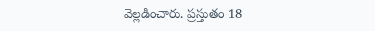వెల్లడించారు. ప్రస్తుతం 18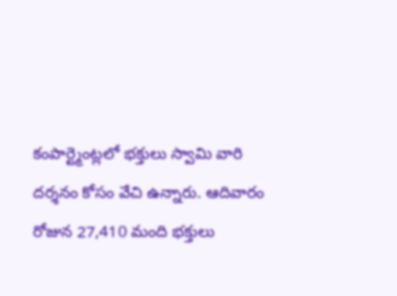కంపార్ట్మెంట్లలో భక్తులు స్వామి వారి దర్శనం కోసం వేచి ఉన్నారు. ఆదివారం రోజున 27,410 మంది భక్తులు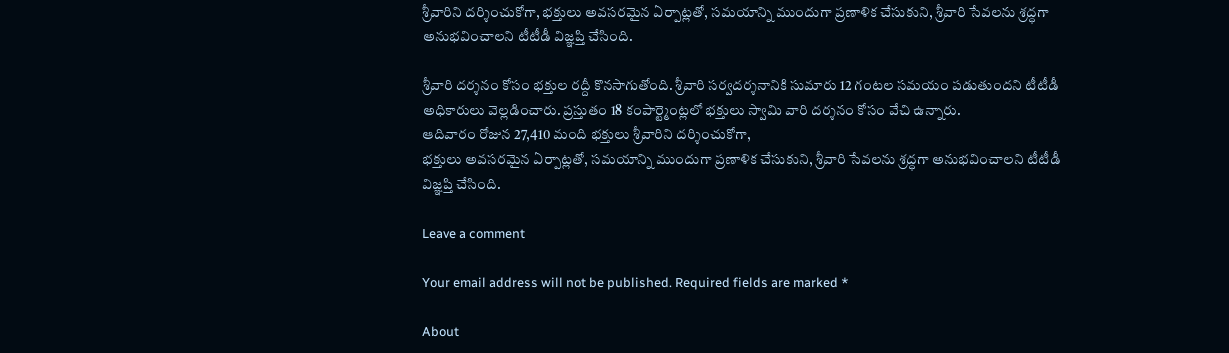శ్రీవారిని దర్శించుకోగా, భక్తులు అవసరమైన ఏర్పాట్లతో, సమయాన్ని ముందుగా ప్రణాళిక చేసుకుని, శ్రీవారి సేవలను శ్రద్ధగా అనుభవించాలని టీటీడీ విజ్ఞప్తి చేసింది.

శ్రీవారి దర్శనం కోసం భక్తుల రద్దీ కొనసాగుతోంది. శ్రీవారి సర్వదర్శనానికి సుమారు 12 గంటల సమయం పడుతుందని టీటీడీ అధికారులు వెల్లడించారు. ప్రస్తుతం 18 కంపార్ట్మెంట్లలో భక్తులు స్వామి వారి దర్శనం కోసం వేచి ఉన్నారు.
ఆదివారం రోజున 27,410 మంది భక్తులు శ్రీవారిని దర్శించుకోగా,
భక్తులు అవసరమైన ఏర్పాట్లతో, సమయాన్ని ముందుగా ప్రణాళిక చేసుకుని, శ్రీవారి సేవలను శ్రద్ధగా అనుభవించాలని టీటీడీ విజ్ఞప్తి చేసింది.

Leave a comment

Your email address will not be published. Required fields are marked *

About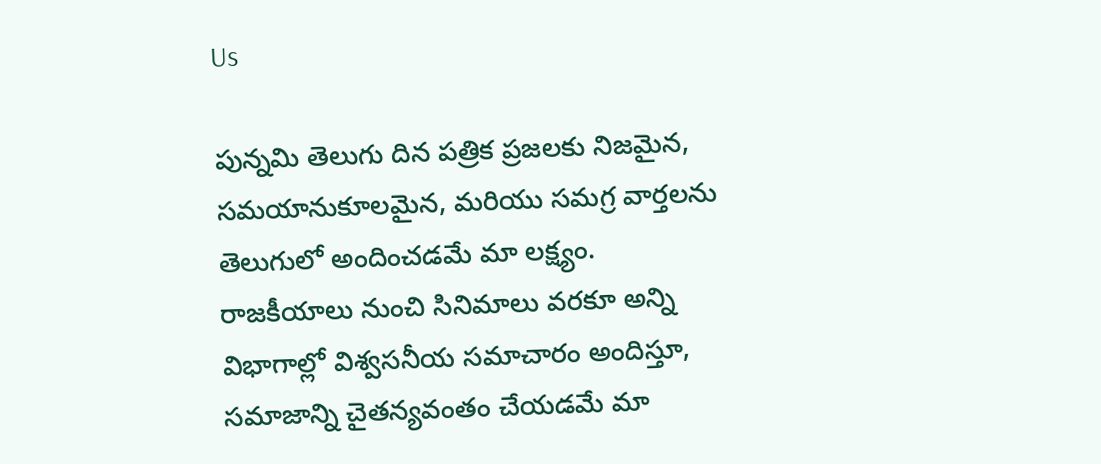Us

పున్నమి తెలుగు దిన పత్రిక ప్రజలకు నిజమైన, సమయానుకూలమైన, మరియు సమగ్ర వార్తలను తెలుగులో అందించడమే మా లక్ష్యం.
రాజకీయాలు నుంచి సినిమాలు వరకూ అన్ని విభాగాల్లో విశ్వసనీయ సమాచారం అందిస్తూ, సమాజాన్ని చైతన్యవంతం చేయడమే మా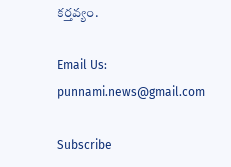కర్తవ్యం.

Email Us: punnami.news@gmail.com

Subscribe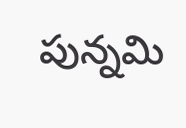పున్నమి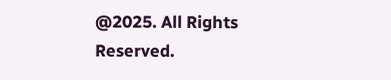@2025. All Rights Reserved.